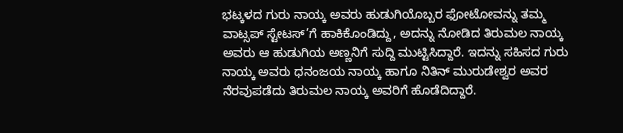ಭಟ್ಕಳದ ಗುರು ನಾಯ್ಕ ಅವರು ಹುಡುಗಿಯೊಬ್ಬರ ಫೋಟೋವನ್ನು ತಮ್ಮ ವಾಟ್ಸಪ್ ಸ್ಟೇಟಸ್’ಗೆ ಹಾಕಿಕೊಂಡಿದ್ದು, ಅದನ್ನು ನೋಡಿದ ತಿರುಮಲ ನಾಯ್ಕ ಅವರು ಆ ಹುಡುಗಿಯ ಅಣ್ಣನಿಗೆ ಸುದ್ದಿ ಮುಟ್ಟಿಸಿದ್ದಾರೆ. ಇದನ್ನು ಸಹಿಸದ ಗುರು ನಾಯ್ಕ ಅವರು ಧನಂಜಯ ನಾಯ್ಕ ಹಾಗೂ ನಿತಿನ್ ಮುರುಡೇಶ್ವರ ಅವರ ನೆರವುಪಡೆದು ತಿರುಮಲ ನಾಯ್ಕ ಅವರಿಗೆ ಹೊಡೆದಿದ್ದಾರೆ.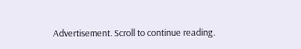Advertisement. Scroll to continue reading.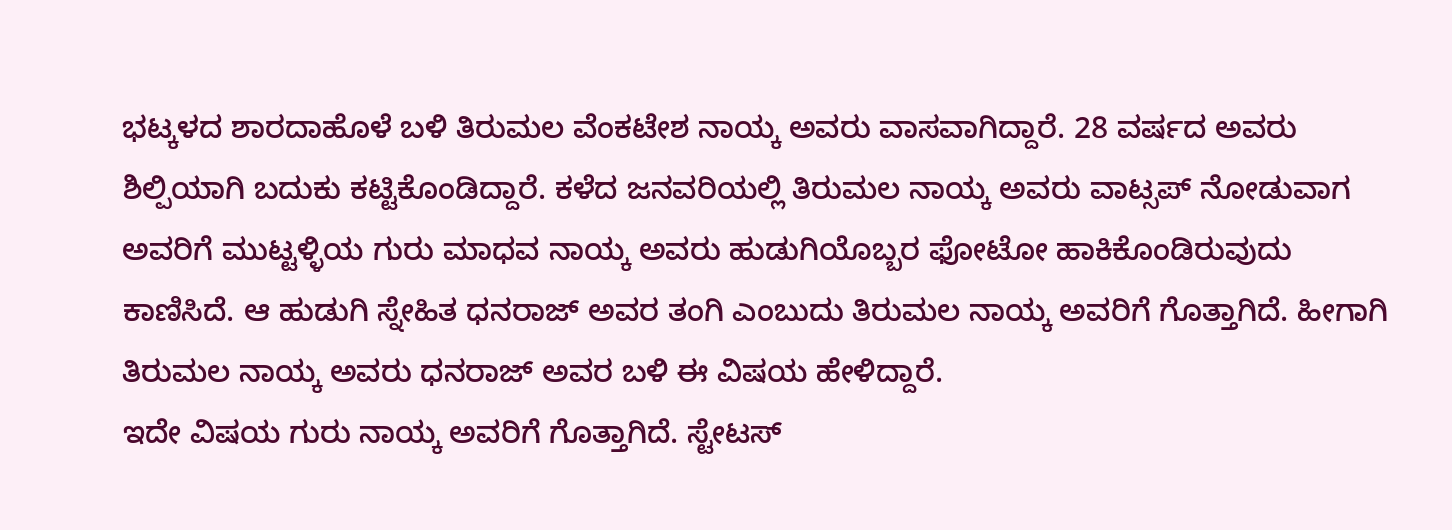ಭಟ್ಕಳದ ಶಾರದಾಹೊಳೆ ಬಳಿ ತಿರುಮಲ ವೆಂಕಟೇಶ ನಾಯ್ಕ ಅವರು ವಾಸವಾಗಿದ್ದಾರೆ. 28 ವರ್ಷದ ಅವರು ಶಿಲ್ಪಿಯಾಗಿ ಬದುಕು ಕಟ್ಟಿಕೊಂಡಿದ್ದಾರೆ. ಕಳೆದ ಜನವರಿಯಲ್ಲಿ ತಿರುಮಲ ನಾಯ್ಕ ಅವರು ವಾಟ್ಸಪ್ ನೋಡುವಾಗ ಅವರಿಗೆ ಮುಟ್ಟಳ್ಳಿಯ ಗುರು ಮಾಧವ ನಾಯ್ಕ ಅವರು ಹುಡುಗಿಯೊಬ್ಬರ ಫೋಟೋ ಹಾಕಿಕೊಂಡಿರುವುದು ಕಾಣಿಸಿದೆ. ಆ ಹುಡುಗಿ ಸ್ನೇಹಿತ ಧನರಾಜ್ ಅವರ ತಂಗಿ ಎಂಬುದು ತಿರುಮಲ ನಾಯ್ಕ ಅವರಿಗೆ ಗೊತ್ತಾಗಿದೆ. ಹೀಗಾಗಿ ತಿರುಮಲ ನಾಯ್ಕ ಅವರು ಧನರಾಜ್ ಅವರ ಬಳಿ ಈ ವಿಷಯ ಹೇಳಿದ್ದಾರೆ.
ಇದೇ ವಿಷಯ ಗುರು ನಾಯ್ಕ ಅವರಿಗೆ ಗೊತ್ತಾಗಿದೆ. ಸ್ಟೇಟಸ್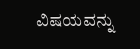ವಿಷಯವನ್ನು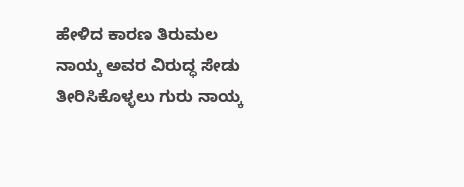ಹೇಳಿದ ಕಾರಣ ತಿರುಮಲ ನಾಯ್ಕ ಅವರ ವಿರುದ್ಧ ಸೇಡು ತೀರಿಸಿಕೊಳ್ಳಲು ಗುರು ನಾಯ್ಕ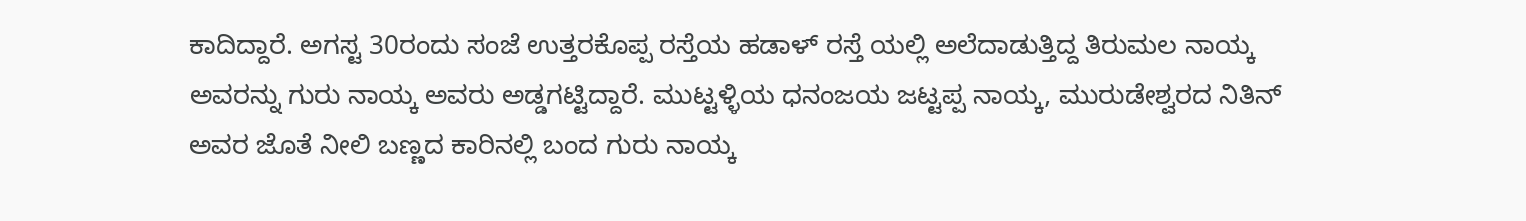ಕಾದಿದ್ದಾರೆ. ಅಗಸ್ಟ 30ರಂದು ಸಂಜೆ ಉತ್ತರಕೊಪ್ಪ ರಸ್ತೆಯ ಹಡಾಳ್ ರಸ್ತೆ ಯಲ್ಲಿ ಅಲೆದಾಡುತ್ತಿದ್ದ ತಿರುಮಲ ನಾಯ್ಕ ಅವರನ್ನು ಗುರು ನಾಯ್ಕ ಅವರು ಅಡ್ಡಗಟ್ಟಿದ್ದಾರೆ. ಮುಟ್ಟಳ್ಳಿಯ ಧನಂಜಯ ಜಟ್ಟಪ್ಪ ನಾಯ್ಕ, ಮುರುಡೇಶ್ವರದ ನಿತಿನ್ ಅವರ ಜೊತೆ ನೀಲಿ ಬಣ್ಣದ ಕಾರಿನಲ್ಲಿ ಬಂದ ಗುರು ನಾಯ್ಕ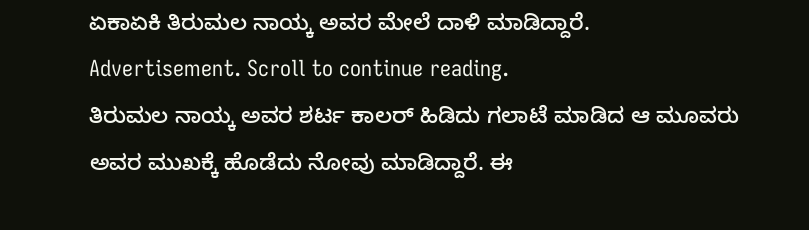ಏಕಾಏಕಿ ತಿರುಮಲ ನಾಯ್ಕ ಅವರ ಮೇಲೆ ದಾಳಿ ಮಾಡಿದ್ದಾರೆ.
Advertisement. Scroll to continue reading.
ತಿರುಮಲ ನಾಯ್ಕ ಅವರ ಶರ್ಟ ಕಾಲರ್ ಹಿಡಿದು ಗಲಾಟೆ ಮಾಡಿದ ಆ ಮೂವರು ಅವರ ಮುಖಕ್ಕೆ ಹೊಡೆದು ನೋವು ಮಾಡಿದ್ದಾರೆ. ಈ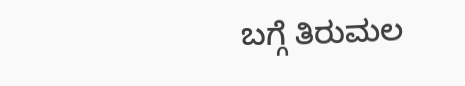ಬಗ್ಗೆ ತಿರುಮಲ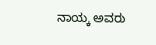ನಾಯ್ಕ ಅವರು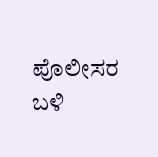ಪೊಲೀಸರ ಬಳಿ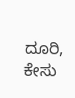ದೂರಿ, ಕೇಸು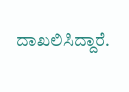ದಾಖಲಿಸಿದ್ದಾರೆ.